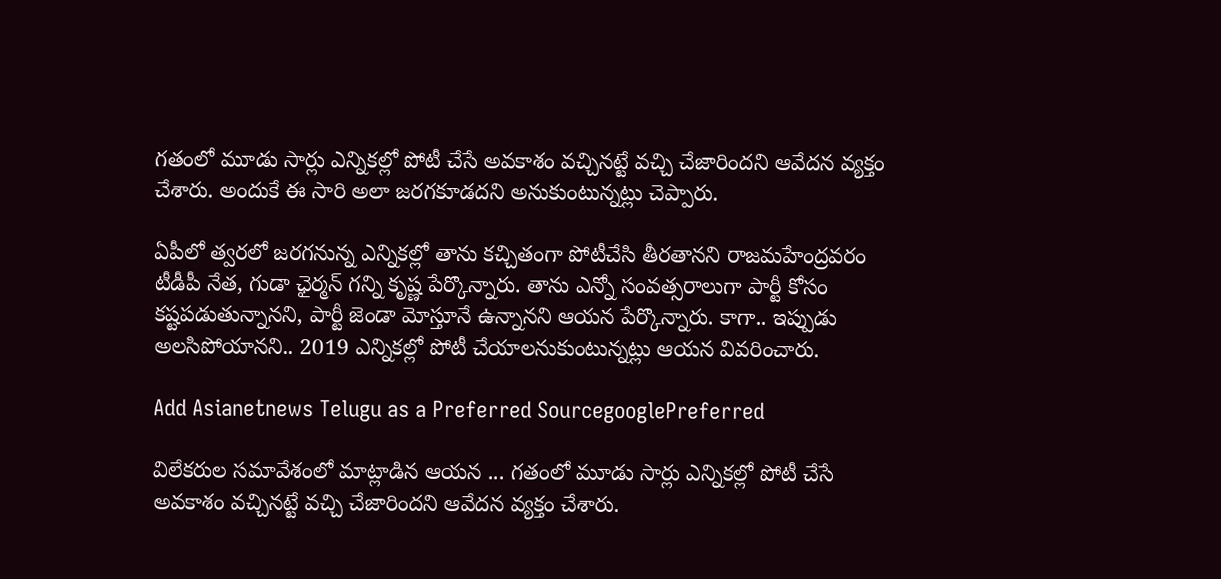గతంలో మూడు సార్లు ఎన్నికల్లో పోటీ చేసే అవకాశం వచ్చినట్టే వచ్చి చేజారిందని ఆవేదన వ్యక్తం చేశారు. అందుకే ఈ సారి అలా జరగకూడదని అనుకుంటున్నట్లు చెప్పారు.

ఏపీలో త్వరలో జరగనున్న ఎన్నికల్లో తాను కచ్చితంగా పోటీచేసి తీరతానని రాజమహేంద్రవరం టీడీపీ నేత, గుడా ఛైర్మన్ గన్ని కృష్ణ పేర్కొన్నారు. తాను ఎన్నో సంవత్సరాలుగా పార్టీ కోసం కష్టపడుతున్నానని, పార్టీ జెండా మోస్తూనే ఉన్నానని ఆయన పేర్కొన్నారు. కాగా.. ఇప్పుడు అలసిపోయానని.. 2019 ఎన్నికల్లో పోటీ చేయాలనుకుంటున్నట్లు ఆయన వివరించారు.

Add Asianetnews Telugu as a Preferred SourcegooglePreferred

విలేకరుల సమావేశంలో మాట్లాడిన ఆయన ... గతంలో మూడు సార్లు ఎన్నికల్లో పోటీ చేసే అవకాశం వచ్చినట్టే వచ్చి చేజారిందని ఆవేదన వ్యక్తం చేశారు.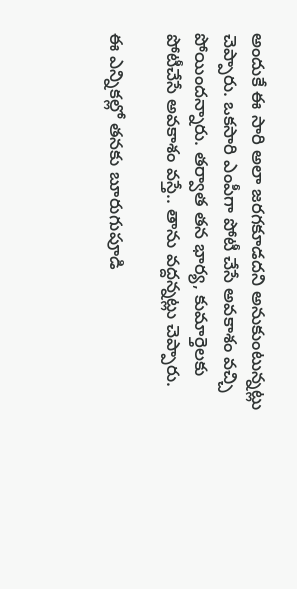అందుకే ఈ సారి అలా జరగకూడదని అనుకుంటున్నట్లు చెప్పారు. ఒకసారి ఎంపీగా పోటీ చేసే అవకాశం వచ్చి పోయిందన్నారు. తర్వాత తన భార్య, కుమార్తెలకు పోటీచేసే అవకాశం వస్తే.. తాను వద్దన్నట్లు చెప్పారు.

ఈ ఎన్నికల్లో తనకు బూరుగుపూడి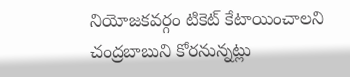నియోజకవర్గం టికెట్ కేటాయించాలని చంద్రబాబుని కోరనున్నట్లు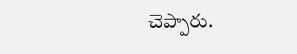చెప్పారు.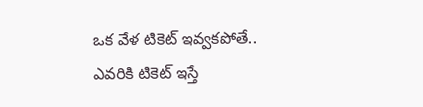ఒక వేళ టికెట్ ఇవ్వకపోతే.. ఎవరికి టికెట్ ఇస్తే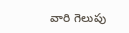వారి గెలుపు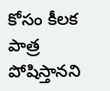కోసం కీలక పాత్ర పోషిస్తానని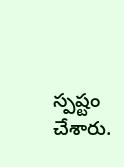స్పష్టం చేశారు.